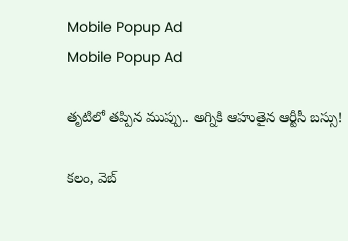Mobile Popup Ad
Mobile Popup Ad

తృటిలో తప్పిన ముప్పు.. అగ్నికి ఆహుతైన ఆర్టీసీ బస్సు!

కలం, వెబ్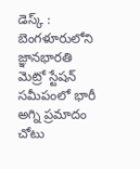డెస్క్ : బెంగళూరులోని జ్ఞానభారతి మెట్రో స్టేషన్ సమీపంలో భారీ అగ్ని ప్రమాదం చోటు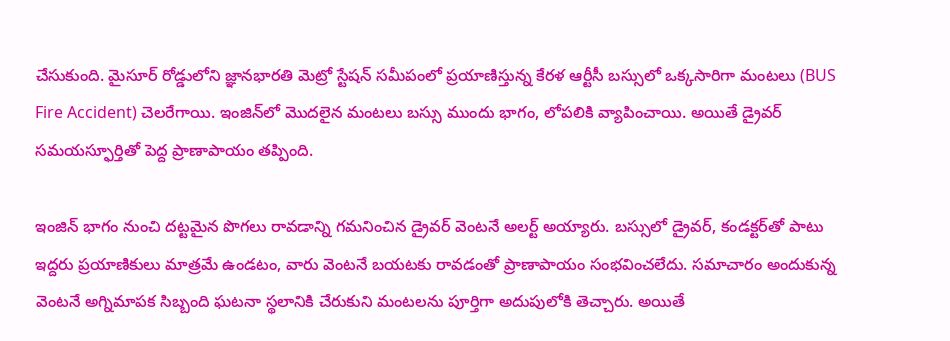చేసుకుంది. మైసూర్ రోడ్డులోని జ్ఞానభారతి మెట్రో స్టేషన్ సమీపంలో ప్రయాణిస్తున్న కేరళ ఆర్టీసీ బస్సులో ఒక్కసారిగా మంటలు (BUS Fire Accident) చెలరేగాయి. ఇంజిన్‌లో మొదలైన మంటలు బస్సు ముందు భాగం, లోపలికి వ్యాపించాయి. అయితే డ్రైవర్ సమయస్ఫూర్తితో పెద్ద ప్రాణాపాయం తప్పింది.

ఇంజిన్ భాగం నుంచి దట్టమైన పొగలు రావడాన్ని గమనించిన డ్రైవర్ వెంటనే అలర్ట్ అయ్యారు. బస్సులో డ్రైవర్, కండక్టర్‌తో పాటు ఇద్దరు ప్రయాణికులు మాత్రమే ఉండటం, వారు వెంటనే బయటకు రావడంతో ప్రాణాపాయం సంభవించలేదు. సమాచారం అందుకున్న వెంటనే అగ్నిమాపక సిబ్బంది ఘటనా స్థలానికి చేరుకుని మంటలను పూర్తిగా అదుపులోకి తెచ్చారు. అయితే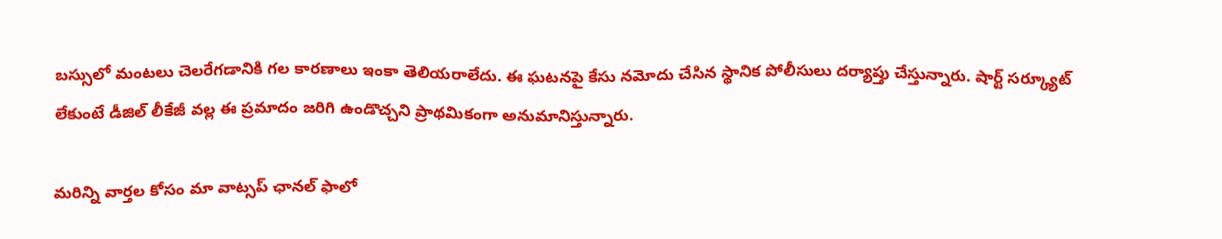బస్సులో మంటలు చెలరేగడానికి గల కారణాలు ఇంకా తెలియరాలేదు. ఈ ఘటనపై కేసు నమోదు చేసిన స్థానిక పోలీసులు దర్యాప్తు చేస్తున్నారు. షార్ట్ సర్క్యూట్ లేకుంటే డీజిల్ లీకేజీ వల్ల ఈ ప్రమాదం జరిగి ఉండొచ్చని ప్రాథమికంగా అనుమానిస్తున్నారు.

మ‌రిన్ని వార్త‌ల కోసం మా వాట్స‌ప్ ఛాన‌ల్ ఫాలో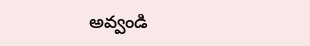అవ్వండి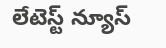లేటెస్ట్ న్యూస్‌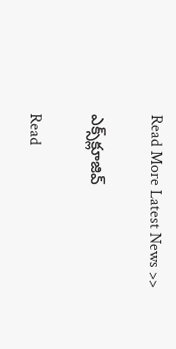Read More Latest News >>

ఎక్స్‌క్లూజివ్‌

Read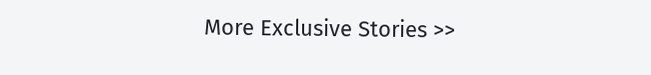More Exclusive Stories >>